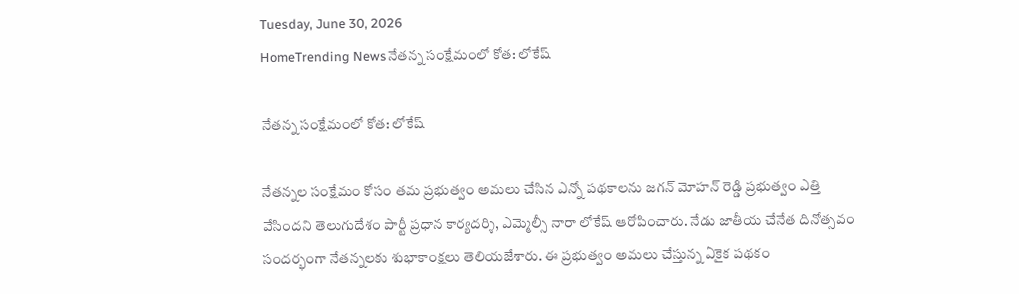Tuesday, June 30, 2026
HomeTrending Newsనేతన్న సంక్షేమంలో కోత: లోకేష్

నేతన్న సంక్షేమంలో కోత: లోకేష్

నేతన్నల సంక్షేమం కోసం తమ ప్రభుత్వం అమలు చేసిన ఎన్నో పథకాలను జగన్ మోహన్ రెడ్డి ప్రభుత్వం ఎత్తి వేసిందని తెలుగుదేశం పార్టీ ప్రధాన కార్యదర్శి, ఎమ్మెల్సీ నారా లోకేష్ ఆరోపించారు. నేడు జాతీయ చేనేత దినోత్సవం సందర్భంగా నేతన్నలకు శుభాకాంక్షలు తెలియజేశారు. ఈ ప్రభుత్వం అమలు చేస్తున్న ఏకైక పథకం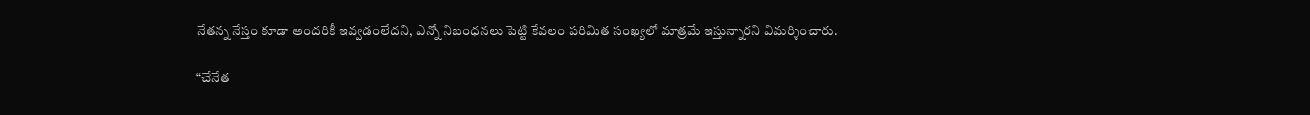నేతన్న నేస్తం కూడా అందరికీ ఇవ్వడంలేదని, ఎన్నో నిబంధనలు పెట్టి కేవలం పరిమిత సంఖ్యలో మాత్రమే ఇస్తున్నారని విమర్శించారు.

“చేనేత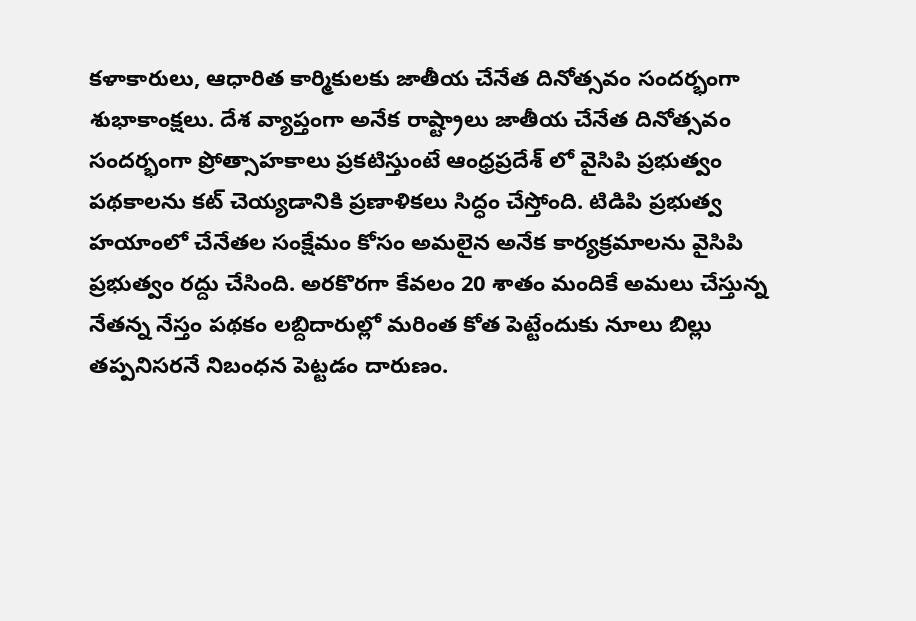కళాకారులు, ఆధారిత కార్మికులకు జాతీయ చేనేత దినోత్సవం సందర్భంగా శుభాకాంక్షలు. దేశ వ్యాప్తంగా అనేక రాష్ట్రాలు జాతీయ చేనేత దినోత్సవం సందర్భంగా ప్రోత్సాహకాలు ప్రకటిస్తుంటే ఆంధ్రప్రదేశ్ లో వైసిపి ప్రభుత్వం పథకాలను కట్ చెయ్యడానికి ప్రణాళికలు సిద్ధం చేస్తోంది. టిడిపి ప్రభుత్వ హయాంలో చేనేతల సంక్షేమం కోసం అమలైన అనేక కార్యక్రమాలను వైసిపి ప్రభుత్వం రద్దు చేసింది. అరకొరగా కేవలం 20 శాతం మందికే అమలు చేస్తున్న నేతన్న నేస్తం పథకం లబ్దిదారుల్లో మరింత కోత పెట్టేందుకు నూలు బిల్లు తప్పనిసరనే నిబంధన పెట్టడం దారుణం.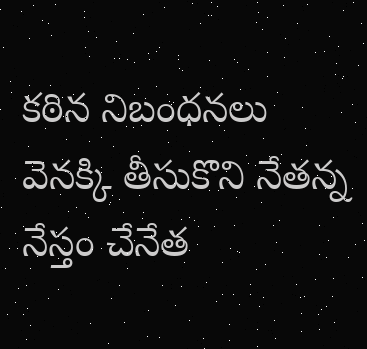కఠిన నిబంధనలు వెనక్కి తీసుకొని నేతన్న నేస్తం చేనేత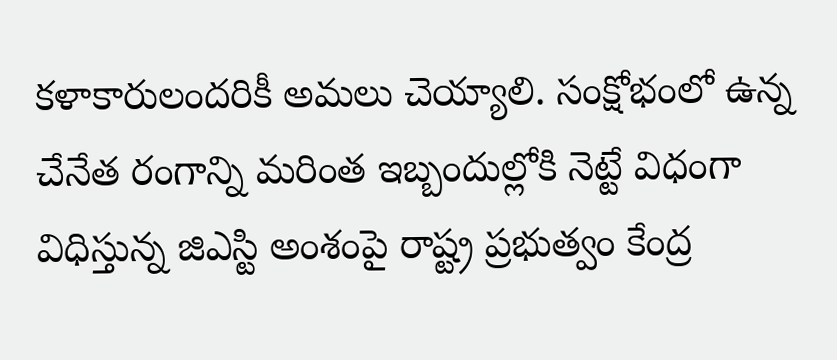కళాకారులందరికీ అమలు చెయ్యాలి. సంక్షోభంలో ఉన్న చేనేత రంగాన్ని మరింత ఇబ్బందుల్లోకి నెట్టే విధంగా విధిస్తున్న జిఎస్టి అంశంపై రాష్ట్ర ప్రభుత్వం కేంద్ర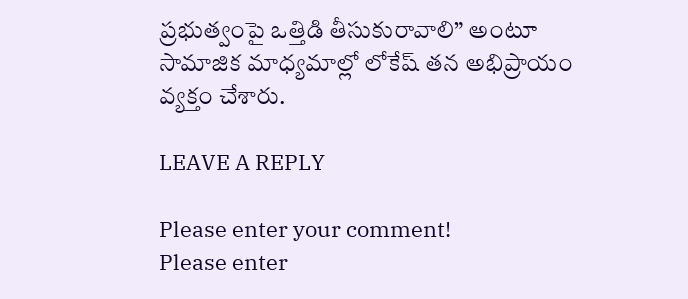ప్రభుత్వంపై ఒత్తిడి తీసుకురావాలి” అంటూ సామాజిక మాధ్యమాల్లో లోకేష్ తన అభిప్రాయం వ్యక్తం చేశారు.

LEAVE A REPLY

Please enter your comment!
Please enter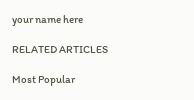your name here

RELATED ARTICLES

Most Popular